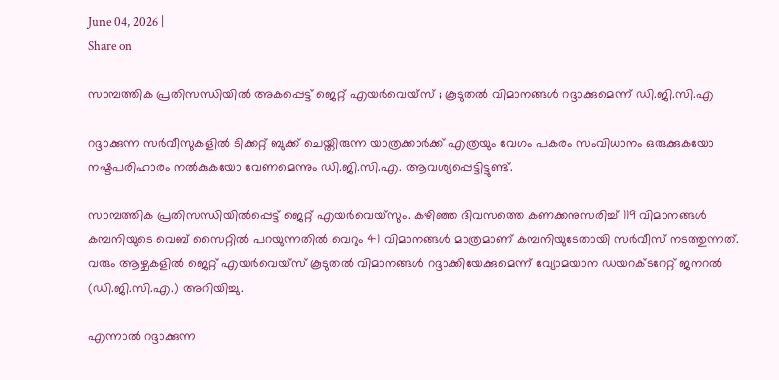June 04, 2026 |
Share on

സാമ്പത്തിക പ്രതിസന്ധിയില്‍ അകപ്പെട്ട് ജെറ്റ് എയര്‍വെയ്സ് ; കൂടുതല്‍ വിമാനങ്ങള്‍ റദ്ദാക്കുമെന്ന് ഡി.ജി.സി.എ

റദ്ദാക്കുന്ന സര്‍വീസുകളില്‍ ടിക്കറ്റ് ബുക്ക് ചെയ്തിരുന്ന യാത്രക്കാര്‍ക്ക് എത്രയും വേഗം പകരം സംവിധാനം ഒരുക്കുകയോ നഷ്ടപരിഹാരം നല്‍കുകയോ വേണമെന്നും ഡി.ജി.സി.എ. ആവശ്യപ്പെട്ടിട്ടുണ്ട്.

സാമ്പത്തിക പ്രതിസന്ധിയില്‍പ്പെട്ട് ജെറ്റ് എയര്‍വെയ്സും. കഴിഞ്ഞ ദിവസത്തെ കണക്കനുസരിച്ച് 119 വിമാനങ്ങള്‍ കമ്പനിയുടെ വെബ് സൈറ്റില്‍ പറയുന്നതില്‍ വെറും 41 വിമാനങ്ങള്‍ മാത്രമാണ് കമ്പനിയുടേതായി സര്‍വീസ് നടത്തുന്നത്. വരും ആഴ്ചകളില്‍ ജെറ്റ് എയര്‍വെയ്സ് കൂടുതല്‍ വിമാനങ്ങള്‍ റദ്ദാക്കിയേക്കുമെന്ന് വ്യോമയാന ഡയറക്ടറേറ്റ് ജനറല്‍ (ഡി.ജി.സി.എ.) അറിയിച്ചു.

എന്നാല്‍ റദ്ദാക്കുന്ന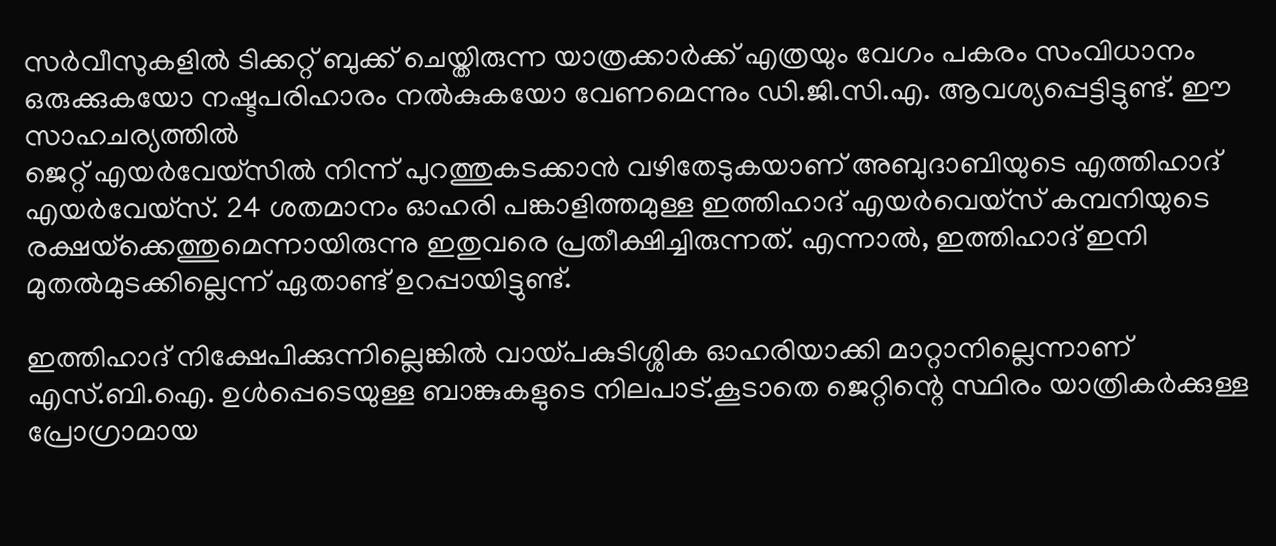സര്‍വീസുകളില്‍ ടിക്കറ്റ് ബുക്ക് ചെയ്തിരുന്ന യാത്രക്കാര്‍ക്ക് എത്രയും വേഗം പകരം സംവിധാനം ഒരുക്കുകയോ നഷ്ടപരിഹാരം നല്‍കുകയോ വേണമെന്നും ഡി.ജി.സി.എ. ആവശ്യപ്പെട്ടിട്ടുണ്ട്. ഈ സാഹചര്യത്തില്‍
ജെറ്റ് എയര്‍വേയ്സില്‍ നിന്ന് പുറത്തുകടക്കാന്‍ വഴിതേടുകയാണ് അബുദാബിയുടെ എത്തിഹാദ് എയര്‍വേയ്‌സ്. 24 ശതമാനം ഓഹരി പങ്കാളിത്തമുള്ള ഇത്തിഹാദ് എയര്‍വെയ്സ് കമ്പനിയുടെ രക്ഷയ്‌ക്കെത്തുമെന്നായിരുന്നു ഇതുവരെ പ്രതീക്ഷിച്ചിരുന്നത്. എന്നാല്‍, ഇത്തിഹാദ് ഇനി മുതല്‍മുടക്കില്ലെന്ന് ഏതാണ്ട് ഉറപ്പായിട്ടുണ്ട്.

ഇത്തിഹാദ് നിക്ഷേപിക്കുന്നില്ലെങ്കില്‍ വായ്പകുടിശ്ശിക ഓഹരിയാക്കി മാറ്റാനില്ലെന്നാണ് എസ്.ബി.ഐ. ഉള്‍പ്പെടെയുള്ള ബാങ്കുകളുടെ നിലപാട്.കൂടാതെ ജെറ്റിന്റെ സ്ഥിരം യാത്രികര്‍ക്കുള്ള പ്രോഗ്രാമായ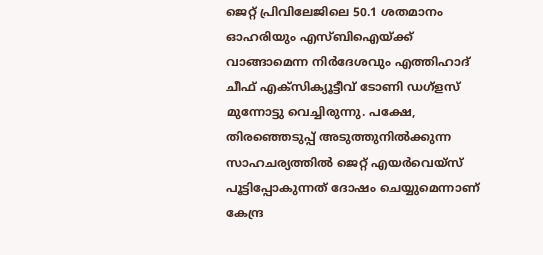ജെറ്റ് പ്രിവിലേജിലെ 50.1 ശതമാനം ഓഹരിയും എസ്ബിഐയ്ക്ക് വാങ്ങാമെന്ന നിര്‍ദേശവും എത്തിഹാദ് ചീഫ് എക്‌സിക്യൂട്ടീവ് ടോണി ഡഗ്ളസ് മുന്നോട്ടു വെച്ചിരുന്നു. പക്ഷേ, തിരഞ്ഞെടുപ്പ് അടുത്തുനില്‍ക്കുന്ന സാഹചര്യത്തില്‍ ജെറ്റ് എയര്‍വെയ്സ് പൂട്ടിപ്പോകുന്നത് ദോഷം ചെയ്യുമെന്നാണ് കേന്ദ്ര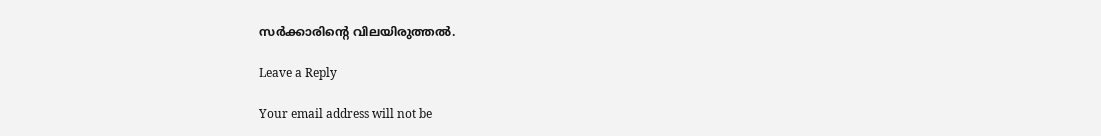സര്‍ക്കാരിന്റെ വിലയിരുത്തല്‍.

Leave a Reply

Your email address will not be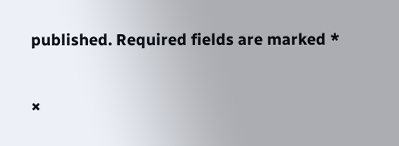published. Required fields are marked *

×